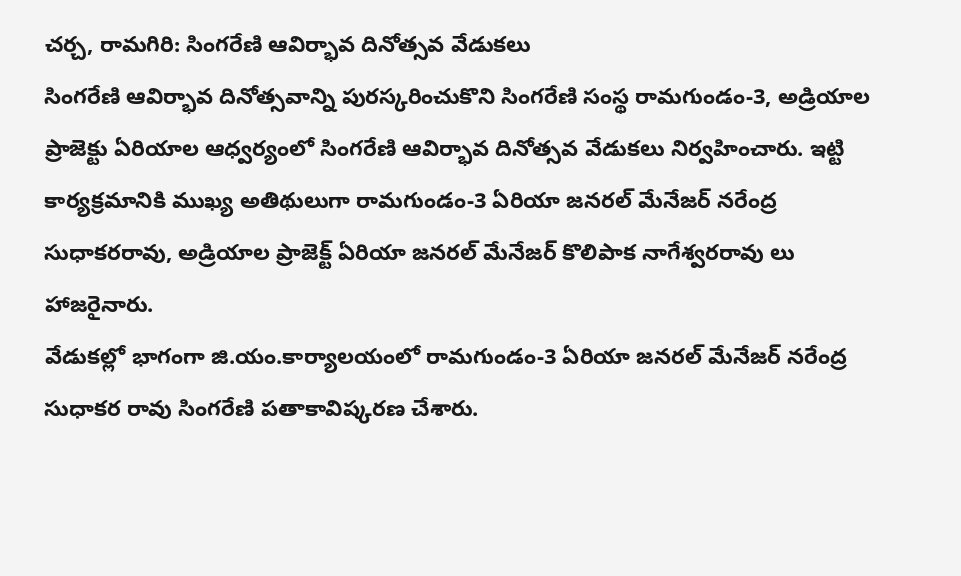చర్చ, రామగిరి: సింగరేణి ఆవిర్భావ దినోత్సవ వేడుకలు
సింగరేణి ఆవిర్భావ దినోత్సవాన్ని పురస్కరించుకొని సింగరేణి సంస్థ రామగుండం-3, అడ్రియాల ప్రాజెక్టు ఏరియాల ఆధ్వర్యంలో సింగరేణి ఆవిర్భావ దినోత్సవ వేడుకలు నిర్వహించారు. ఇట్టి కార్యక్రమానికి ముఖ్య అతిథులుగా రామగుండం-3 ఏరియా జనరల్ మేనేజర్ నరేంద్ర సుధాకరరావు, అడ్రియాల ప్రాజెక్ట్ ఏరియా జనరల్ మేనేజర్ కొలిపాక నాగేశ్వరరావు లు హాజరైనారు.
వేడుకల్లో భాగంగా జి.యం.కార్యాలయంలో రామగుండం-3 ఏరియా జనరల్ మేనేజర్ నరేంద్ర సుధాకర రావు సింగరేణి పతాకావిష్కరణ చేశారు.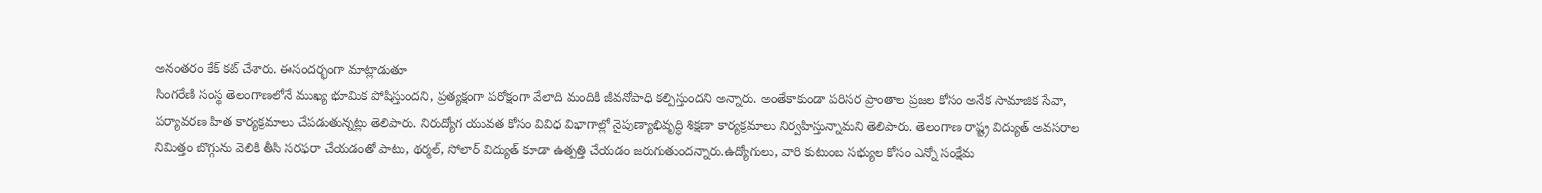అనంతరం కేక్ కట్ చేశారు. ఈసందర్భంగా మాట్లాడుతూ
సింగరేణి సంస్థ తెలంగాణలోనే ముఖ్య భూమిక పోషిస్తుందని, ప్రత్యక్షంగా పరోక్షంగా వేలాది మందికి జీవనోపాధి కల్పిస్తుందని అన్నారు. అంతేకాకుండా పరిసర ప్రాంతాల ప్రజల కోసం అనేక సామాజిక సేవా, పర్యావరణ హిత కార్యక్రమాలు చేపడుతున్నట్లు తెలిపారు. నిరుద్యోగ యువత కోసం వివిధ విభాగాల్లో నైపుణ్యాభివృద్ధి శిక్షణా కార్యక్రమాలు నిర్వహిస్తున్నామని తెలిపారు. తెలంగాణ రాష్ట్ర విద్యుత్ అవసరాల నిమిత్తం బొగ్గును వెలికి తీసి సరఫరా చేయడంతో పాటు, థర్మల్, సోలార్ విద్యుత్ కూడా ఉత్పత్తి చేయడం జరుగుతుందన్నారు.ఉద్యోగులు, వారి కుటుంబ సభ్యుల కోసం ఎన్నో సంక్షేమ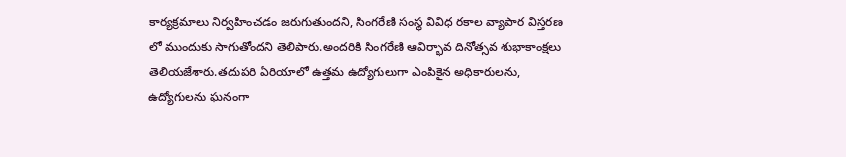కార్యక్రమాలు నిర్వహించడం జరుగుతుందని, సింగరేణి సంస్థ వివిధ రకాల వ్యాపార విస్తరణ లో ముందుకు సాగుతోందని తెలిపారు.అందరికి సింగరేణి ఆవిర్భావ దినోత్సవ శుభాకాంక్షలు తెలియజేశారు.తదుపరి ఏరియాలో ఉత్తమ ఉద్యోగులుగా ఎంపికైన అధికారులను, ఉద్యోగులను ఘనంగా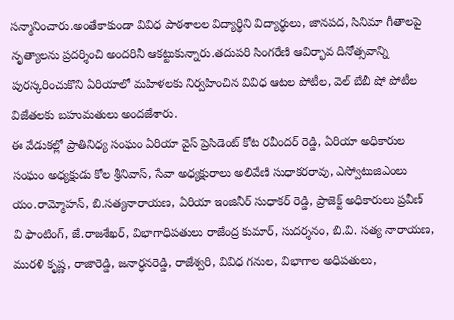సన్మానించారు.అంతేకాకుండా వివిధ పాఠశాలల విద్యార్థిని విద్యార్థులు, జానపద, సినిమా గీతాలపై నృత్యాలను ప్రదర్శించి అందరినీ ఆకట్టుకున్నారు.తదుపరి సింగరేణి ఆవిర్భావ దినోత్సవాన్ని పురస్కరించుకొని ఏరియాలో మహిళలకు నిర్వహించిన వివిధ ఆటల పోటీల, వెల్ బేబీ షో పోటీల విజేతలకు బహుమతులు అందజేశారు.
ఈ వేడుకల్లో ప్రాతినిధ్య సంఘం ఏరియా వైస్ ప్రెసిడెంట్ కోట రవీందర్ రెడ్డి, ఏరియా అధికారుల సంఘం అధ్యక్షుడు కోల శ్రీనివాస్, సేవా అధ్యక్షురాలు అలివేణి సుధాకరరావు, ఎస్వోటుజిఎంలు యం.రామ్మోహన్, బి.సత్యనారాయణ, ఏరియా ఇంజినీర్ సుధాకర్ రెడ్డి, ప్రాజెక్ట్ అధికారులు ప్రవీణ్ వి ఫాంటింగ్, జే.రాజశేఖర్, విభాగాధిపతులు రాజేంద్ర కుమార్, సుదర్శనం, బి.వి. సత్య నారాయణ, మురళి కృష్ణ, రాజారెడ్డి, జనార్ధనరెడ్డి, రాజేశ్వరి, వివిధ గనుల, విభాగాల అధిపతులు,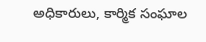అధికారులు, కార్మిక సంఘాల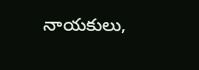నాయకులు,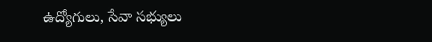ఉద్యోగులు, సేవా సభ్యులు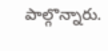పాల్గొన్నారు.